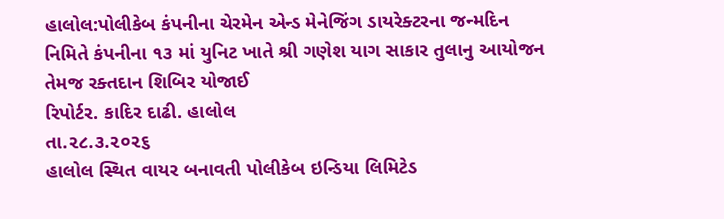હાલોલ:પોલીકેબ કંપનીના ચેરમેન એન્ડ મેનેજિંગ ડાયરેક્ટરના જન્મદિન નિમિતે કંપનીના ૧૩ માં યુનિટ ખાતે શ્રી ગણેશ યાગ સાકાર તુલાનુ આયોજન તેમજ રક્તદાન શિબિર યોજાઈ
રિપોર્ટર. કાદિર દાઢી. હાલોલ
તા.૨૮.૩.૨૦૨૬
હાલોલ સ્થિત વાયર બનાવતી પોલીકેબ ઇન્ડિયા લિમિટેડ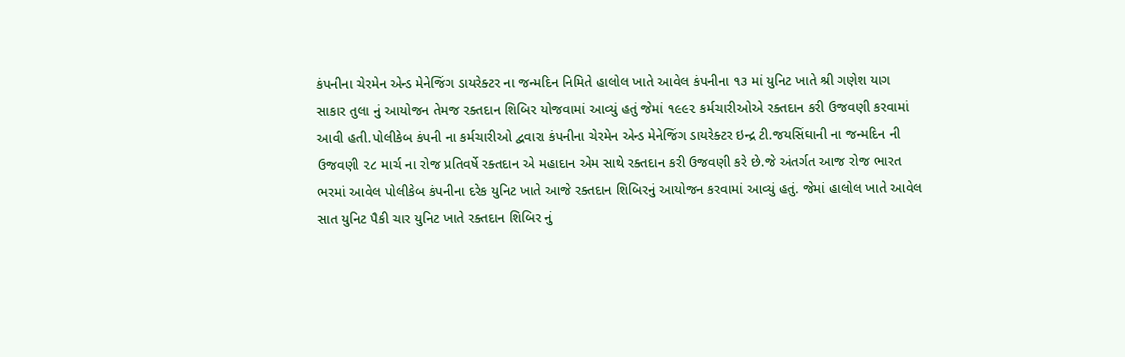કંપનીના ચેરમેન એન્ડ મેનેજિંગ ડાયરેક્ટર ના જન્મદિન નિમિતે હાલોલ ખાતે આવેલ કંપનીના ૧૩ માં યુનિટ ખાતે શ્રી ગણેશ યાગ સાકાર તુલા નું આયોજન તેમજ રક્તદાન શિબિર યોજવામાં આવ્યું હતું જેમાં ૧૯૯૨ કર્મચારીઓએ રક્તદાન કરી ઉજવણી કરવામાં આવી હતી.પોલીકેબ કંપની ના કર્મચારીઓ દ્વવારા કંપનીના ચેરમેન એન્ડ મેનેજિંગ ડાયરેક્ટર ઇન્દ્ર ટી.જયસિંઘાની ના જન્મદિન ની ઉજવણી ૨૮ માર્ચ ના રોજ પ્રતિવર્ષે રક્તદાન એ મહાદાન એમ સાથે રક્તદાન કરી ઉજવણી કરે છે.જે અંતર્ગત આજ રોજ ભારત ભરમાં આવેલ પોલીકેબ કંપનીના દરેક યુનિટ ખાતે આજે રક્તદાન શિબિરનું આયોજન કરવામાં આવ્યું હતું. જેમાં હાલોલ ખાતે આવેલ સાત યુનિટ પૈકી ચાર યુનિટ ખાતે રક્તદાન શિબિર નું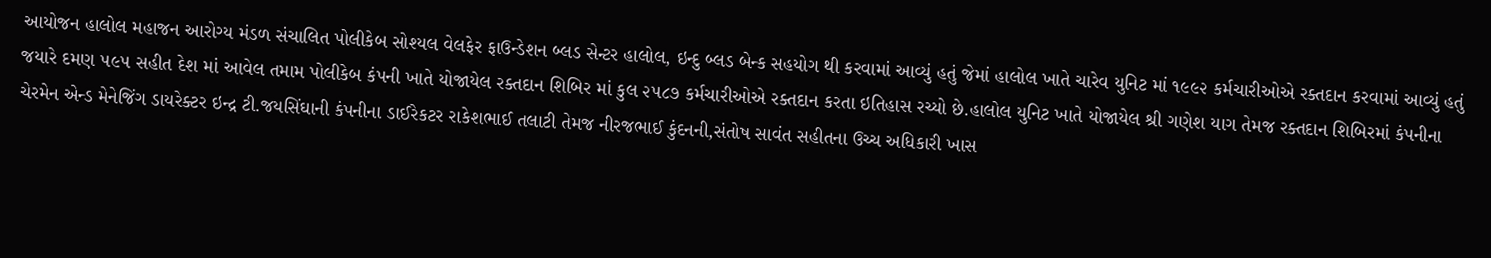આયોજન હાલોલ મહાજન આરોગ્ય મંડળ સંચાલિત પોલીકેબ સોશ્યલ વેલફેર ફાઉન્ડેશન બ્લડ સેન્ટર હાલોલ, ઇન્દુ બ્લડ બેન્ક સહયોગ થી કરવામાં આવ્યું હતું જેમાં હાલોલ ખાતે ચારેવ યુનિટ માં ૧૯૯૨ કર્મચારીઓએ રક્તદાન કરવામાં આવ્યું હતું જયારે દમણ ૫૯૫ સહીત દેશ માં આવેલ તમામ પોલીકેબ કંપની ખાતે યોજાયેલ રક્તદાન શિબિર માં કુલ ૨૫૮૭ કર્મચારીઓએ રક્તદાન કરતા ઇતિહાસ રચ્યો છે.હાલોલ યુનિટ ખાતે યોજાયેલ શ્રી ગણેશ યાગ તેમજ રક્તદાન શિબિરમાં કંપનીના ચેરમેન એન્ડ મેનેજિંગ ડાયરેક્ટર ઇન્દ્ર ટી.જયસિંઘાની કંપનીના ડાઈરેકટર રાકેશભાઈ તલાટી તેમજ નીરજભાઈ કુંદનની,સંતોષ સાવંત સહીતના ઉચ્ચ અધિકારી ખાસ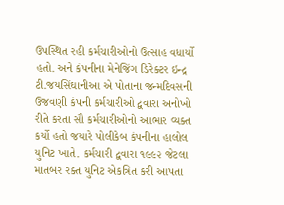ઉપસ્થિત રહી કર્મચારીઓનો ઉત્સાહ વધાર્યો હતો. અને કંપનીના મેનેજિંગ ડિરેક્ટર ઇન્દ્ર ટી.જયસિંઘાનીઆ એ પોતાના જન્મદિવસની ઉજવણી કંપની કર્મચારીઓ દ્વવારા અનોખો રીતે કરતા સૌ કર્મચારીઓનો આભાર વ્યક્ત કર્યો હતો જયારે પોલીકેબ કંપનીના હાલોલ યુનિટ ખાતે. કર્મચારી દ્વવારા ૧૯૯૨ જેટલા માતબર રક્ત યુનિટ એકત્રિત કરી આપતા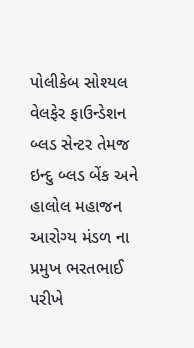પોલીકેબ સોશ્યલ વેલફેર ફાઉન્ડેશન બ્લડ સેન્ટર તેમજ ઇન્દુ બ્લડ બેંક અને હાલોલ મહાજન આરોગ્ય મંડળ ના પ્રમુખ ભરતભાઈ પરીખે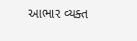આભાર વ્યક્ત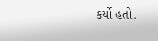કર્યો હતો.